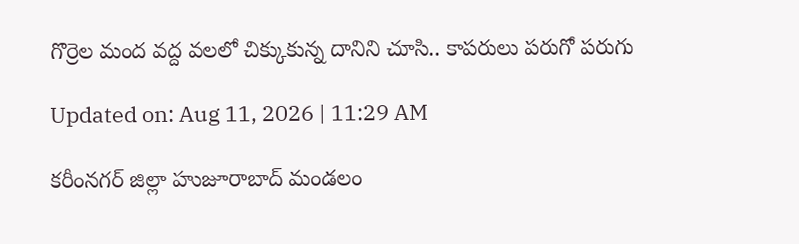గొర్రెల మంద వద్ద వలలో చిక్కుకున్న దానిని చూసి.. కాపరులు పరుగో పరుగు

Updated on: Aug 11, 2026 | 11:29 AM

కరీంనగర్ జిల్లా హుజూరాబాద్ మండలం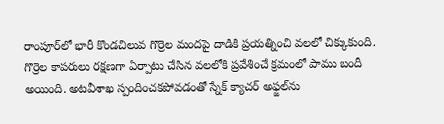రాంపూర్‌లో భారీ కొండచిలువ గొర్రెల మందపై దాడికి ప్రయత్నించి వలలో చిక్కుకుంది. గొర్రెల కాపరులు రక్షణగా ఏర్పాటు చేసిన వలలోకి ప్రవేశించే క్రమంలో పాము బందీ అయింది. అటవీశాఖ స్పందించకపోవడంతో స్నేక్ క్యాచర్ అఫ్జల్‌ను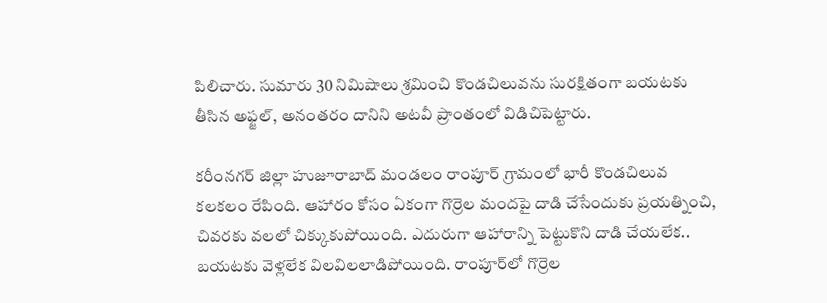పిలిచారు. సుమారు 30 నిమిషాలు శ్రమించి కొండచిలువను సురక్షితంగా బయటకు తీసిన అఫ్జల్, అనంతరం దానిని అటవీ ప్రాంతంలో విడిచిపెట్టారు.

కరీంనగర్ జిల్లా హుజూరాబాద్ మండలం రాంపూర్ గ్రామంలో భారీ కొండచిలువ కలకలం రేపింది. ఆహారం కోసం ఏకంగా గొర్రెల మందపై దాడి చేసేందుకు ప్రయత్నించి, చివరకు వలలో చిక్కుకుపోయింది. ఎదురుగా ఆహారాన్ని పెట్టుకొని దాడి చేయలేక.. బయటకు వెళ్లలేక విలవిలలాడిపోయింది. రాంపూర్‌లో గొర్రెల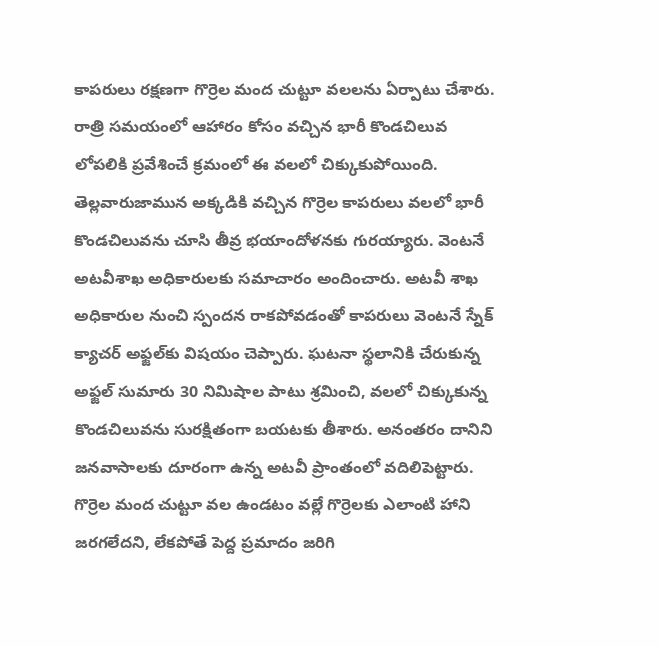కాపరులు రక్షణగా గొర్రెల మంద చుట్టూ వలలను ఏర్పాటు చేశారు. రాత్రి సమయంలో ఆహారం కోసం వచ్చిన భారీ కొండచిలువ లోపలికి ప్రవేశించే క్రమంలో ఈ వలలో చిక్కుకుపోయింది. తెల్లవారుజామున అక్కడికి వచ్చిన గొర్రెల కాపరులు వలలో భారీ కొండచిలువను చూసి తీవ్ర భయాందోళనకు గురయ్యారు. వెంటనే అటవీశాఖ అధికారులకు సమాచారం అందించారు. అటవీ శాఖ అధికారుల నుంచి స్పందన రాకపోవడంతో కాపరులు వెంటనే స్నేక్ క్యాచర్ అఫ్జల్‌కు విషయం చెప్పారు. ఘటనా స్థలానికి చేరుకున్న అఫ్జల్ సుమారు 30 నిమిషాల పాటు శ్రమించి, వలలో చిక్కుకున్న కొండచిలువను సురక్షితంగా బయటకు తీశారు. అనంతరం దానిని జనవాసాలకు దూరంగా ఉన్న అటవీ ప్రాంతంలో వదిలిపెట్టారు. గొర్రెల మంద చుట్టూ వల ఉండటం వల్లే గొర్రెలకు ఎలాంటి హాని జరగలేదని, లేకపోతే పెద్ద ప్రమాదం జరిగి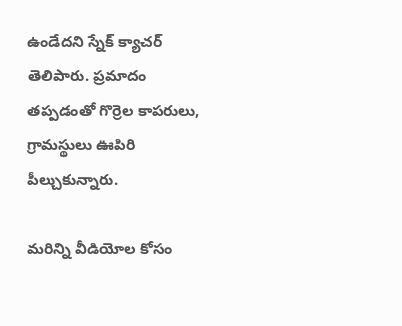ఉండేదని స్నేక్ క్యాచర్ తెలిపారు. ప్రమాదం తప్పడంతో గొర్రెల కాపరులు, గ్రామస్థులు ఊపిరి పీల్చుకున్నారు.

మరిన్ని వీడియోల కోసం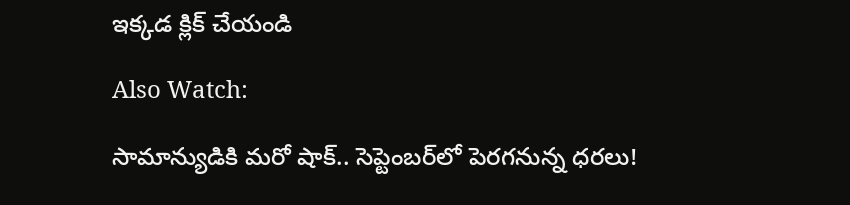ఇక్కడ క్లిక్ చేయండి

Also Watch:

సామాన్యుడికి మరో షాక్.. సెప్టెంబర్‌లో పెరగనున్న ధరలు!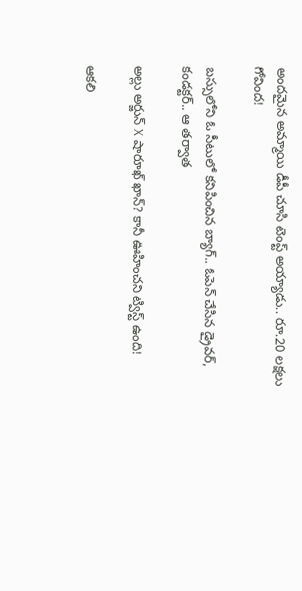అందమైన అమ్మాయి డీపీ చూసి టెంప్ట్ అయ్యాడు.. రూ.20 లక్షలు గోవింద!

బస్సులోని ఓ సీటులో కనిపించిన బ్యాగ్.. ఓపెన్‌ చేసిన డ్రైవర్‌, కండక్టర్‌.. ఆ తర్వాత

అల్లు అర్జున్ X షారూఖ్ ఖాన్? కానీ ఊహించని ట్విస్ట్ ఉంది!

ఆకలి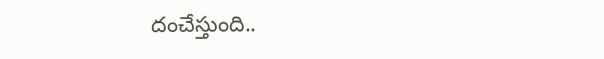దంచేస్తుంది..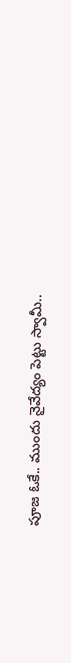పూజ ఓకే.. ముందు నైవేద్యం పెట్టు స్వామీ..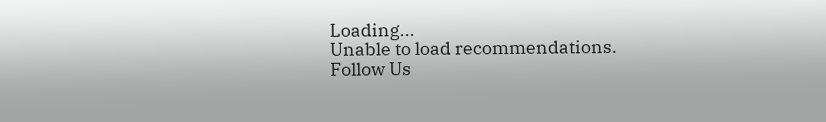Loading...
Unable to load recommendations.
Follow Us